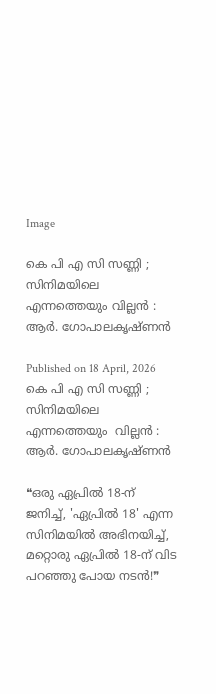Image

കെ പി എ സി സണ്ണി ; സിനിമയിലെ എന്നത്തെയും വില്ലൻ : ആർ. ഗോപാലകൃഷ്ണൻ

Published on 18 April, 2026
കെ പി എ സി സണ്ണി ; സിനിമയിലെ എന്നത്തെയും  വില്ലൻ : ആർ. ഗോപാലകൃഷ്ണൻ

❝ഒരു ഏപ്രിൽ 18-ന് ജനിച്ച്, 'ഏപ്രിൽ 18' എന്ന സിനിമയിൽ അഭിനയിച്ച്, മറ്റൊരു ഏപ്രിൽ 18-ന് വിട പറഞ്ഞു പോയ നടൻ!❞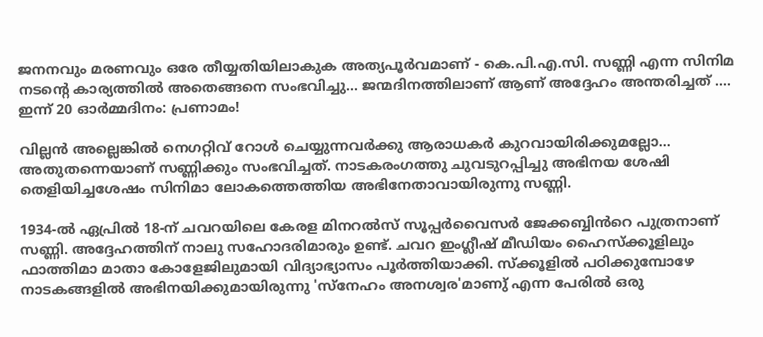ജനനവും മരണവും ഒരേ തീയ്യതിയിലാകുക അത്യപൂർവമാണ് - കെ.പി.എ.സി. സണ്ണി എന്ന സിനിമ നടൻ്റെ കാര്യത്തിൽ അതെങ്ങനെ സംഭവിച്ചു... ജന്മദിനത്തിലാണ് ആണ് അദ്ദേഹം അന്തരിച്ചത് .... ഇന്ന് 20 ഓർമ്മദിനം: പ്രണാമം!

വില്ലൻ അല്ലെങ്കിൽ നെഗറ്റിവ് റോൾ ചെയ്യുന്നവർക്കു ആരാധകർ കുറവായിരിക്കുമല്ലോ... അതുതന്നെയാണ് സണ്ണിക്കും സംഭവിച്ചത്. നാടകരംഗത്തു ചുവടുറപ്പിച്ചു അഭിനയ ശേഷി തെളിയിച്ചശേഷം സിനിമാ ലോകത്തെത്തിയ അഭിനേതാവായിരുന്നു സണ്ണി.

1934-ൽ ഏപ്രിൽ 18-ന് ചവറയിലെ കേരള മിനറൽസ് സൂപ്പർവൈസർ ജേക്കബ്ബിൻറെ പുത്രനാണ് സണ്ണി. അദ്ദേഹത്തിന് നാലു സഹോദരിമാരും ഉണ്ട്. ചവറ ഇംഗ്ലീഷ് മീഡിയം ഹൈസ്ക്കൂളിലും ഫാത്തിമാ മാതാ കോളേജിലുമായി വിദ്യാഭ്യാസം പൂർത്തിയാക്കി. സ്ക്കൂളിൽ പഠിക്കുമ്പോഴേ നാടകങ്ങളിൽ അഭിനയിക്കുമായിരുന്നു 'സ്നേഹം അനശ്വര'മാണു് എന്ന പേരിൽ ഒരു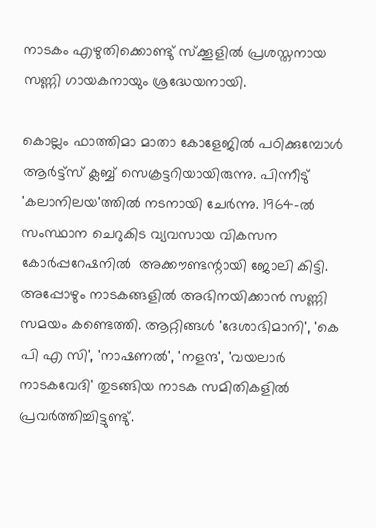നാടകം എഴുതിക്കൊണ്ടു് സ്ക്കൂളിൽ പ്രശസ്തനായ സണ്ണി ഗായകനായും ശ്രദ്ധേയനായി.

കൊല്ലം ഫാത്തിമാ മാതാ കോളേജിൽ പഠിക്കുമ്പോൾ ആർട്ട്സ് ക്ലബ്ബ് സെക്രട്ടറിയായിരുന്നു. പിന്നീടു് 'കലാനിലയ'ത്തിൽ നടനായി ചേർന്നു. 1964-ൽ‍ സംസ്ഥാന ചെറുകിട വ്യവസായ വികസന കോര്‍പ്പറേഷനിൽ‍ ‍ അക്കൗണ്ടന്റായി ജോലി കിട്ടി. അപ്പോഴും നാടകങ്ങളിൽ അഭിനയിക്കാൻ സണ്ണി സമയം കണ്ടെത്തി. ആറ്റിങ്ങൾ 'ദേശാഭിമാനി', 'കെ പി എ സി', 'നാഷണൽ', 'നളന്ദ', 'വയലാർ നാടകവേദി' തുടങ്ങിയ നാടക സമിതികളിൽ പ്രവർത്തിച്ചിട്ടുണ്ടു്.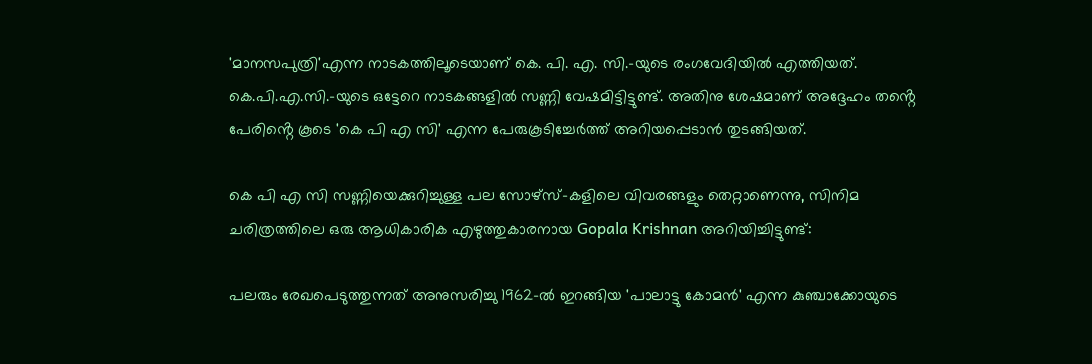'മാനസപുത്രി'എന്ന നാടകത്തിലൂടെയാണ് കെ. പി. എ. സി.-യുടെ രംഗവേദിയിൽ എത്തിയത്. കെ.പി.എ.സി.-യുടെ ഒട്ടേറെ നാടകങ്ങളിൽ സണ്ണി‍ വേഷമിട്ടിട്ടുണ്ട്. അതിനു ശേഷമാണ് അദ്ദേഹം തൻ്റെ പേരിൻ്റെ കൂടെ 'കെ പി എ സി' എന്ന പേരുകൂടിച്ചേർത്ത് അറിയപ്പെടാൻ തുടങ്ങിയത്.

കെ പി എ സി സണ്ണിയെക്കുറിച്ചുള്ള പല സോഴ്സ്-കളിലെ വിവരങ്ങളും തെറ്റാണെന്നു, സിനിമ ചരിത്രത്തിലെ ഒരു ആധികാരിക എഴുത്തുകാരനായ Gopala Krishnan അറിയിച്ചിട്ടുണ്ട്:

പലരും രേഖപെടുത്തുന്നത് അനുസരിച്ചു 1962-ൽ ഇറങ്ങിയ 'പാലാട്ടു കോമൻ' എന്ന കുഞ്ചാക്കോയുടെ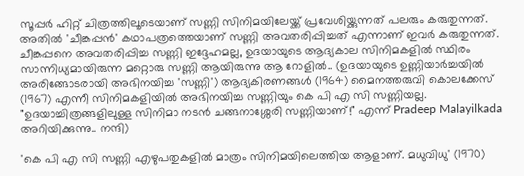സൂപ്പർ ഹിറ്റ് ചിത്രത്തിലൂടെയാണ് സണ്ണി സിനിമയിലേയ്ക്ക് പ്രവേശിയ്ക്കുന്നത് പലരും കരുതുന്നത്. അതിൽ 'ചീങ്കപ്പൻ' കഥാപത്രത്തെയാണ് സണ്ണി അവതരിപ്പിച്ചത് എന്നാണ് ഇവർ കരുതുന്നത്. ചീങ്കപ്പനെ അവതരിപ്പിച്ച സണ്ണി ഇദ്ദേഹമല്ല, ഉദയായുടെ ആദ്യകാല സിനിമകളിൽ സ്ഥിരം സാന്നിധ്യമായിരുന്ന മറ്റൊരു സണ്ണി ആയിരുന്നു ആ റോളിൽ.. (ഉദയായുടെ ഉണ്ണിയാർച്ചയിൽ അരിങ്ങോടരായി അഭിനയിച്ച 'സണ്ണി') ആദ്യകിരണങ്ങള്‍ (1964) മൈനത്തരുവി കൊലക്കേസ്‌ (1967) എന്നീ സിനിമകളിയിൽ അഭിനയിച്ച സണ്ണിയും കെ പി എ സി സണ്ണിയല്ല. "ഉദയാച്ചിത്രങ്ങളിലുള്ള സിനിമാ നടൻ ചങ്ങനാശ്ശേരി സണ്ണിയാണ്!" എന്ന് Pradeep Malayilkada അറിയിക്കുന്നു.. നന്ദി)

'കെ പി എ സി സണ്ണി എഴുപതുകളിൽ മാത്രം സിനിമയിലെത്തിയ ആളാണ്. മധുവിധു' (1970)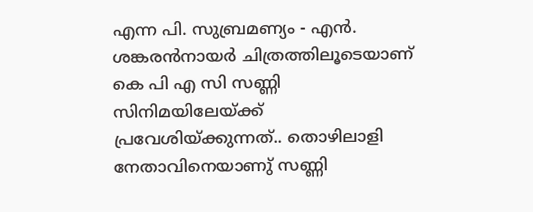എന്ന പി. സുബ്രമണ്യം - എൻ‍. ശങ്കരൻ‍നായര്‍ ചിത്രത്തിലൂടെയാണ് കെ പി എ സി സണ്ണി സിനിമയിലേയ്ക്ക് പ്രവേശിയ്ക്കുന്നത്.. തൊഴിലാളി നേതാവിനെയാണു് സണ്ണി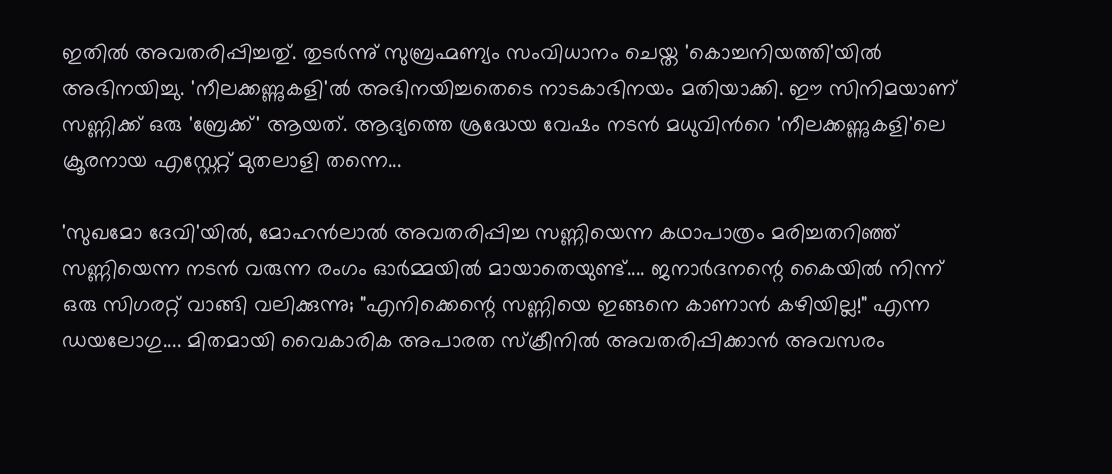ഇതിൽ അവതരിപ്പിച്ചതു്. തുടർന്നു് സുബ്രഹ്മണ്യം സംവിധാനം ചെയ്ത 'കൊച്ചനിയത്തി'യിൽ അഭിനയിച്ചു. 'നീലക്കണ്ണുകളി'ൽ അഭിനയിച്ചതെടെ നാടകാഭിനയം മതിയാക്കി. ഈ സിനിമയാണ് സണ്ണിക്ക് ഒരു 'ബ്രേക്ക്' ആയത്. ആദ്യത്തെ ശ്രദ്ധേയ വേഷം നടൻ മധുവിൻറെ 'നീലക്കണ്ണുകളി'ലെ ക്രൂരനായ എസ്റ്റേറ്റ് മുതലാളി തന്നെ...

'സുഖമോ ദേവി'യിൽ, മോഹൻലാൽ അവതരിപ്പിച്ച സണ്ണിയെന്ന കഥാപാത്രം മരിച്ചതറിഞ്ഞ് സണ്ണിയെന്ന നടൻ വരുന്ന രംഗം ഓർമ്മയിൽ മായാതെയുണ്ട്.... ജനാർദനന്റെ കൈയിൽ നിന്ന് ഒരു സിഗരറ്റ് വാങ്ങി വലിക്കുന്നു; "എനിക്കെന്റെ സണ്ണിയെ ഇങ്ങനെ കാണാൻ കഴിയില്ല!" എന്ന ഡയലോഗു.... മിതമായി വൈകാരിക അപാരത സ്ക്രീനിൽ അവതരിപ്പിക്കാൻ അവസരം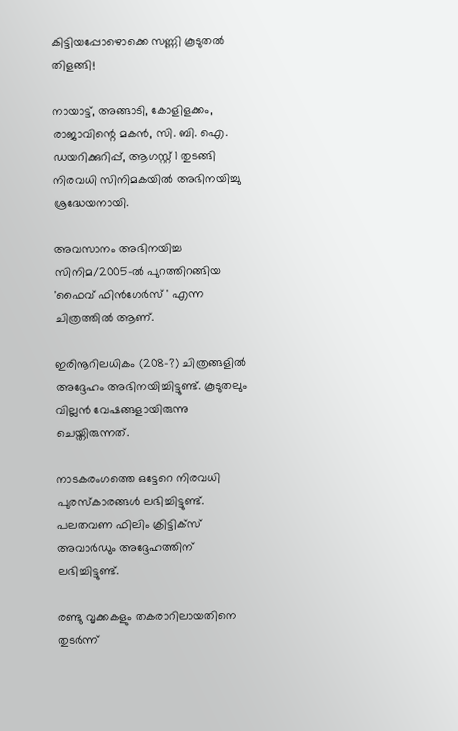കിട്ടിയപ്പോഴൊക്കെ സണ്ണി കൂടുതൽ തിളങ്ങി!

നായാട്ട്, അങ്ങാടി, കോളിളക്കം, രാജാവിന്റെ മകന്‍, സി. ബി. ഐ. ഡയറിക്കുറിപ്പ്, ആഗസ്റ്റ് 1 തുടങ്ങി നിരവധി സിനിമകയിൽ അഭിനയിച്ചു ശ്രദ്ധേയനായി.

അവസാനം അഭിനയിച്ച സിനിമ/2005-ൽ പുറത്തിറങ്ങിയ 'ഫൈവ് ഫിൻഗേർസ് ' എന്ന ചിത്രത്തിൽ ആണ്.

ഇരിനൂറിലധികം (208-?) ചിത്രങ്ങളിൽ അദ്ദേഹം അഭിനയിച്ചിട്ടുണ്ട്. കൂടുതലും വില്ലൻ വേഷങ്ങളായിരുന്നു ചെയ്തിരുന്നത്.

നാടകരംഗത്തെ ഒട്ടേറെ നിരവധി പുരസ്കാരങ്ങള്‍ ലഭിച്ചിട്ടുണ്ട്. പലതവണ ഫിലിം ക്രിട്ടിക്സ് അവാർഡും അദ്ദേഹത്തിന് ലഭിച്ചിട്ടുണ്ട്.

രണ്ടു വൃക്കകളും തകരാറിലായതിനെ തുടര്‍ന്ന്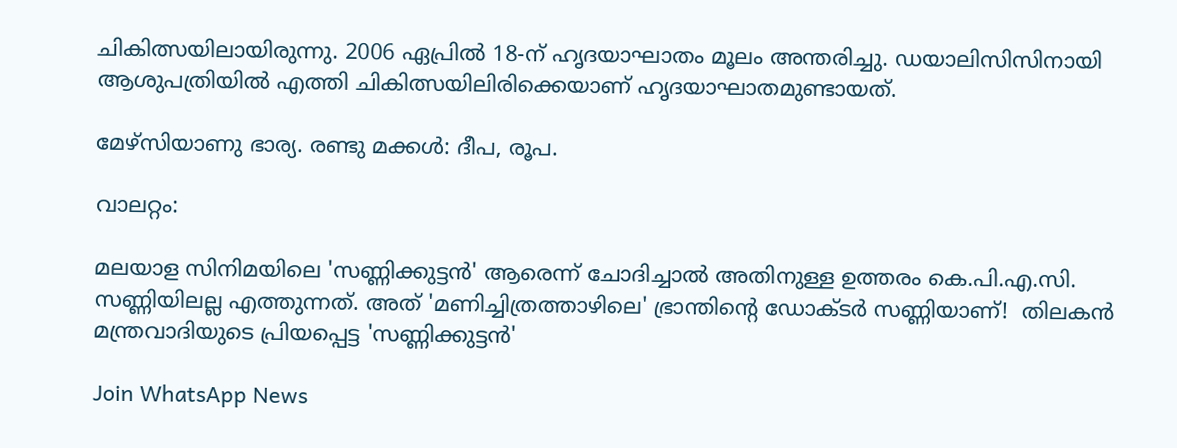ചികിത്സയിലായിരുന്നു. 2006 ഏപ്രില്‍ 18-ന് ഹൃദയാഘാതം മൂലം അന്തരിച്ചു. ഡയാലിസിസിനായി ആശുപത്രിയില്‍ എത്തി ചികിത്സയിലിരിക്കെയാണ് ഹൃദയാഘാതമുണ്ടായത്.

മേഴ്‌സിയാണു ഭാര്യ. രണ്ടു മക്കള്‍: ദീപ, രൂപ.

വാലറ്റം:

മലയാള സിനിമയിലെ 'സണ്ണിക്കുട്ടൻ' ആരെന്ന് ചോദിച്ചാൽ അതിനുള്ള ഉത്തരം കെ.പി.എ.സി. സണ്ണിയിലല്ല എത്തുന്നത്. അത് 'മണിച്ചിത്രത്താഴിലെ' ഭ്രാന്തിൻ്റെ ഡോക്ടർ സണ്ണിയാണ്!  തിലകൻ മന്ത്രവാദിയുടെ പ്രിയപ്പെട്ട 'സണ്ണിക്കുട്ടൻ'

Join WhatsApp News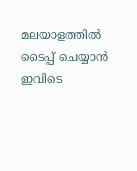മലയാളത്തില്‍ ടൈപ്പ് ചെയ്യാന്‍ ഇവിടെ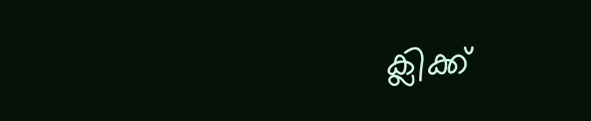ക്ലിക്ക്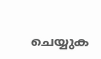ചെയ്യുക